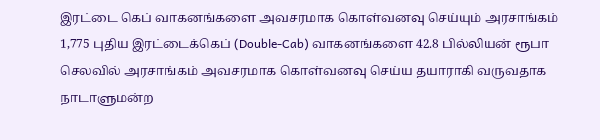இரட்டை கெப் வாகனங்களை அவசரமாக கொள்வனவு செய்யும் அரசாங்கம்
1,775 புதிய இரட்டைக்கெப் (Double-Cab) வாகனங்களை 42.8 பில்லியன் ரூபா செலவில் அரசாங்கம் அவசரமாக கொள்வனவு செய்ய தயாராகி வருவதாக நாடாளுமன்ற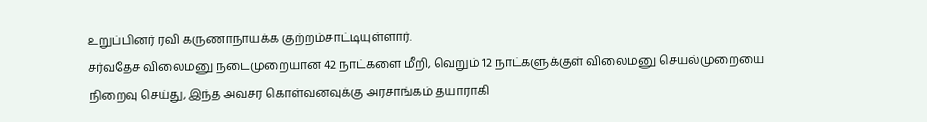உறுப்பினர் ரவி கருணாநாயக்க குற்றம்சாட்டியுள்ளார்.
சர்வதேச விலைமனு நடைமுறையான 42 நாட்களை மீறி, வெறும் 12 நாட்களுக்குள் விலைமனு செயல்முறையை நிறைவு செய்து, இந்த அவசர கொள்வனவுக்கு அரசாங்கம் தயாராகி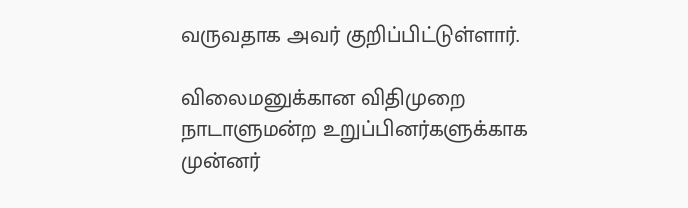வருவதாக அவர் குறிப்பிட்டுள்ளார்.

விலைமனுக்கான விதிமுறை
நாடாளுமன்ற உறுப்பினர்களுக்காக முன்னர்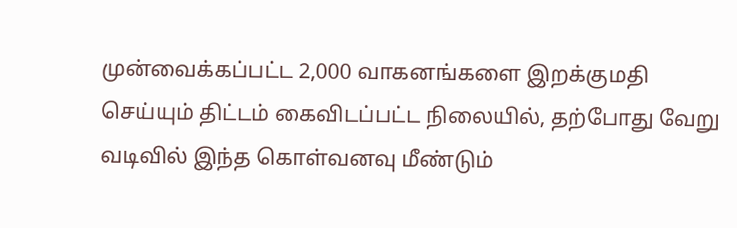முன்வைக்கப்பட்ட 2,000 வாகனங்களை இறக்குமதி செய்யும் திட்டம் கைவிடப்பட்ட நிலையில், தற்போது வேறு வடிவில் இந்த கொள்வனவு மீண்டும்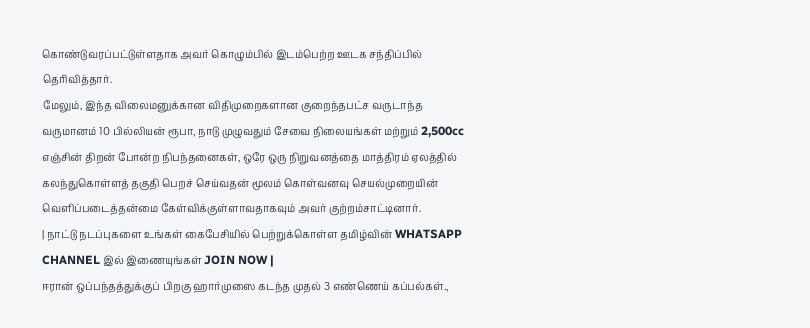கொண்டுவரப்பட்டுள்ளதாக அவர் கொழும்பில் இடம்பெற்ற ஊடக சந்திப்பில் தெரிவித்தார்.
மேலும், இந்த விலைமனுக்கான விதிமுறைகளான குறைந்தபட்ச வருடாந்த வருமானம் 10 பில்லியன் ரூபா, நாடு முழுவதும் சேவை நிலையங்கள் மற்றும் 2,500cc எஞ்சின் திறன் போன்ற நிபந்தனைகள், ஒரே ஒரு நிறுவனத்தை மாத்திரம் ஏலத்தில் கலந்துகொள்ளத் தகுதி பெறச் செய்வதன் மூலம் கொள்வனவு செயல்முறையின் வெளிப்படைத்தன்மை கேள்விக்குள்ளாவதாகவும் அவர் குற்றம்சாட்டினார்.
| நாட்டு நடப்புகளை உங்கள் கைபேசியில் பெற்றுக்கொள்ள தமிழ்வின் WHATSAPP CHANNEL இல் இணையுங்கள் JOIN NOW |
ஈரான் ஒப்பந்தத்துக்குப் பிறகு ஹார்முஸை கடந்த முதல் 3 எண்ணெய் கப்பல்கள்.,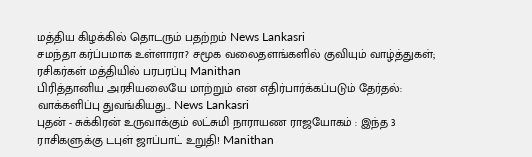மத்திய கிழக்கில் தொடரும் பதற்றம் News Lankasri
சமந்தா கர்ப்பமாக உள்ளாரா? சமூக வலைதளங்களில் குவியும் வாழ்த்துகள்; ரசிகர்கள் மத்தியில் பரபரப்பு Manithan
பிரித்தானிய அரசியலையே மாற்றும் என எதிர்பார்க்கப்படும் தேர்தல்: வாக்களிப்பு துவங்கியது... News Lankasri
புதன் - சுக்கிரன் உருவாக்கும் லட்சுமி நாராயண ராஜயோகம் : இந்த 3 ராசிகளுக்கு டபுள் ஜாப்பாட் உறுதி! Manithan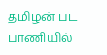தமிழன் பட பாணியில்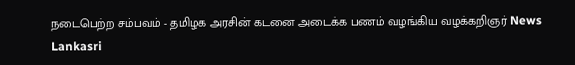நடைபெற்ற சம்பவம் - தமிழக அரசின் கடனை அடைக்க பணம் வழங்கிய வழக்கறிஞர் News Lankasri